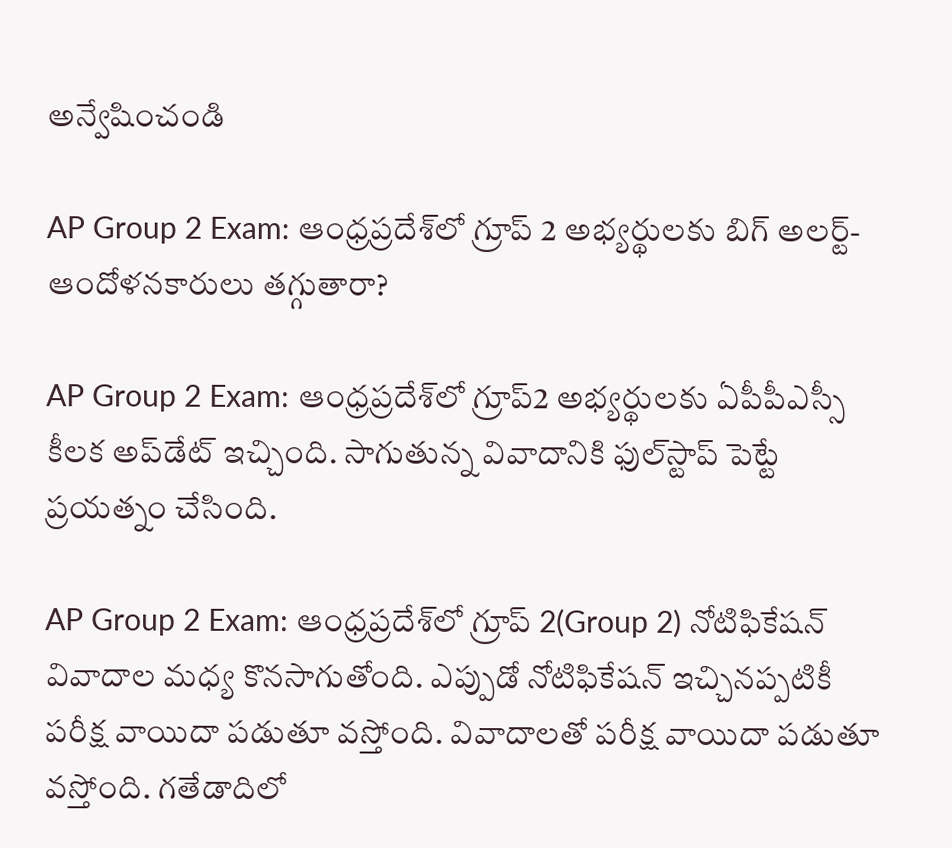అన్వేషించండి

AP Group 2 Exam: ఆంధ్రప్రదేశ్‌లో గ్రూప్‌ 2 అభ్యర్థులకు బిగ్ అలర్ట్- ఆందోళనకారులు తగ్గుతారా?

AP Group 2 Exam: ఆంధ్రప్రదేశ్‌లో గ్రూప్‌2 అభ్యర్థులకు ఏపీపీఎస్సీ కీలక అప్‌డేట్ ఇచ్చింది. సాగుతున్న వివాదానికి ఫుల్‌స్టాప్‌ పెట్టే ప్రయత్నం చేసింది.

AP Group 2 Exam: ఆంధ్రప్రదేశ్‌లో గ్రూప్‌ 2(Group 2) నోటిఫికేషన్ వివాదాల మధ్య కొనసాగుతోంది. ఎప్పుడో నోటిఫికేషన్ ఇచ్చినప్పటికీ పరీక్ష వాయిదా పడుతూ వస్తోంది. వివాదాలతో పరీక్ష వాయిదా పడుతూ వస్తోంది. గతేడాదిలో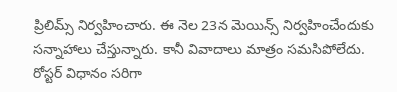ప్రిలిమ్స్ నిర్వహించారు. ఈ నెల 23న మెయిన్స్ నిర్వహించేందుకు సన్నాహాలు చేస్తున్నారు. కానీ వివాదాలు మాత్రం సమసిపోలేదు. రోస్టర్ విధానం సరిగా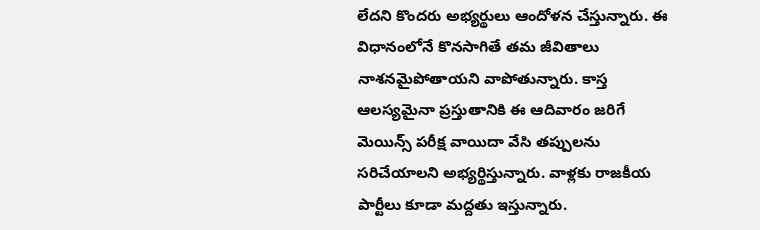లేదని కొందరు అభ్యర్థులు ఆందోళన చేస్తున్నారు. ఈ విధానంలోనే కొనసాగితే తమ జీవితాలు నాశనమైపోతాయని వాపోతున్నారు. కాస్త ఆలస్యమైనా ప్రస్తుతానికి ఈ ఆదివారం జరిగే మెయిన్స్ పరీక్ష వాయిదా వేసి తప్పులను సరిచేయాలని అభ్యర్థిస్తున్నారు. వాళ్లకు రాజకీయ పార్టీలు కూడా మద్దతు ఇస్తున్నారు.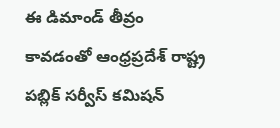ఈ డిమాండ్ తీవ్రం కావడంతో ఆంధ్రప్రదేశ్ రాష్ట్ర పబ్లిక్ సర్వీస్ కమిషన్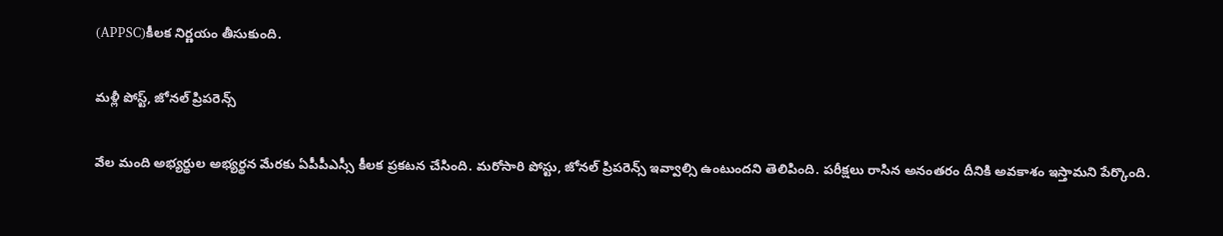(APPSC)కీలక నిర్ణయం తీసుకుంది.

మళ్లీ పోస్ట్, జోనల్ ప్రిపరెన్స్

వేల మంది అభ్యర్థుల అభ్యర్థన మేరకు ఏపీపీఎస్సీ కీలక ప్రకటన చేసింది. మరోసారి పోస్టు, జోనల్‌ ప్రిపరెన్స్‌ ఇవ్వాల్సి ఉంటుందని తెలిపింది. పరీక్షలు రాసిన అనంతరం దీనికి అవకాశం ఇస్తామని పేర్కొంది.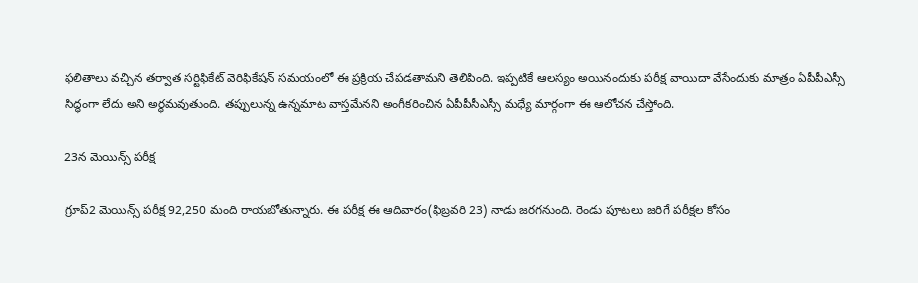ఫలితాలు వచ్చిన తర్వాత సర్టిఫికేట్‌ వెరిఫికేషన్ సమయంలో ఈ ప్రక్రియ చేపడతామని తెలిపింది. ఇప్పటికే ఆలస్యం అయినందుకు పరీక్ష వాయిదా వేసేందుకు మాత్రం ఏపీపీఎస్సీ సిద్ధంగా లేదు అని అర్థమవుతుంది. తప్పులున్న ఉన్నమాట వాస్తమేనని అంగీకరించిన ఏపీపీసీఎస్సీ మధ్యే మార్గంగా ఈ ఆలోచన చేస్తోంది.

23న మెయిన్స్ పరీక్ష

గ్రూప్‌2 మెయిన్స్ పరీక్ష 92,250 మంది రాయబోతున్నారు. ఈ పరీక్ష ఈ ఆదివారం(ఫిబ్రవరి 23) నాడు జరగనుంది. రెండు పూటలు జరిగే పరీక్షల కోసం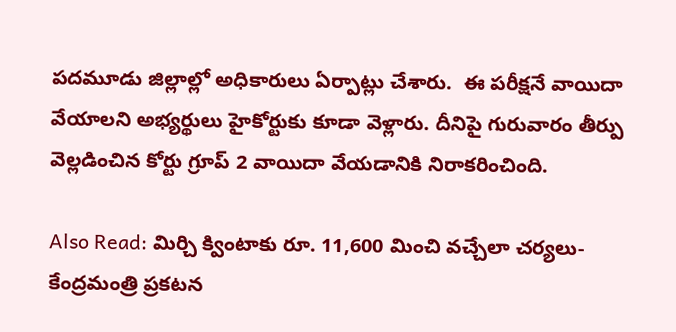పదమూడు జిల్లాల్లో అధికారులు ఏర్పాట్లు చేశారు.  ఈ పరీక్షనే వాయిదా వేయాలని అభ్యర్థులు హైకోర్టుకు కూడా వెళ్లారు. దీనిపై గురువారం తీర్పు వెల్లడించిన కోర్టు గ్రూప్‌ 2 వాయిదా వేయడానికి నిరాకరించింది.

Also Read: మిర్చి క్వింటాకు రూ. 11,600 మించి వచ్చేలా చర్యలు- కేంద్రమంత్రి ప్రకటన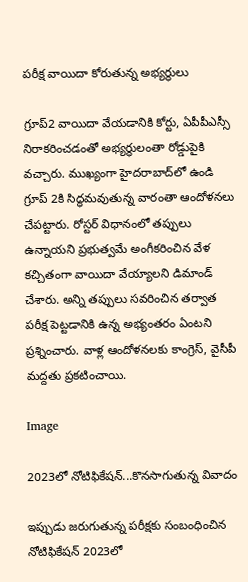పరీక్ష వాయిదా కోరుతున్న అభ్యర్థులు

గ్రూప్‌2 వాయిదా వేయడానికి కోర్టు, ఏపీపీఎస్సీ నిరాకరించడంతో అభ్యర్థులంతా రోడ్డుపైకి వచ్చారు. ముఖ్యంగా హైదరాబాద్‌లో ఉండి గ్రూప్‌ 2కి సిద్ధమవుతున్న వారంతా ఆందోళనలు చేపట్టారు. రోస్టర్ విధానంలో తప్పులు ఉన్నాయని ప్రభుత్వమే అంగీకరించిన వేళ కచ్చితంగా వాయిదా వేయ్యాలని డిమాండ్ చేశారు. అన్ని తప్పులు సవరించిన తర్వాత పరీక్ష పెట్టడానికి ఉన్న అభ్యంతరం ఏంటని ప్రశ్నించారు. వాళ్ల ఆందోళనలకు కాంగ్రెస్, వైసీపీ మద్దతు ప్రకటించాయి.

Image

2023లో నోటిఫికేషన్...కొనసాగుతున్న వివాదం

ఇప్పుడు జరుగుతున్న పరీక్షకు సంబంధించిన నోటిఫికేషన్ 2023లో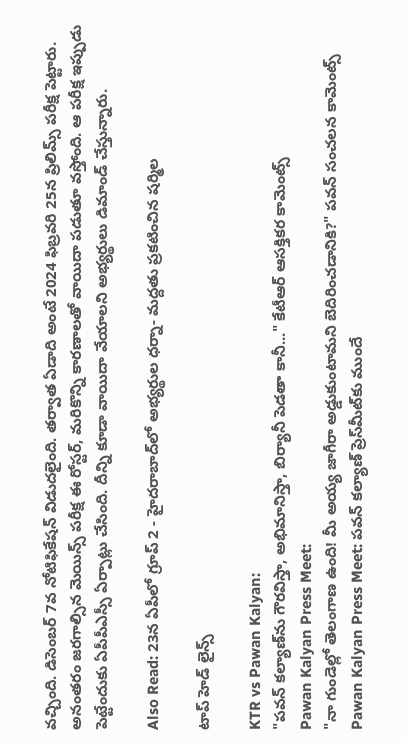వచ్చింది. డిసెంబర్ 7వ నోటిఫికేషన్ విడుదలైంది. తర్వాత ఏడాది అంటే 2024 ఫిబ్రవరి 25న ప్రిలిమ్స్ పరీక్ష పెట్టారు. అనంతరం జరగాల్సిన మెయిన్స్ పరీక్ష ఈ రోస్టర్, మరికొన్ని కారణాలతో వాయిదా పడుతూ వస్తోంది. ఆ పరీక్ష ఇప్పుడు పెట్టేందుకు ఏపీపీఎస్సీ ఏర్పాట్లు చేసింది. దీన్ని కూడా వాయిదా వేయాలని అభ్యర్థులు డిమాండ్ చేస్తున్నారు.

Also Read: 23న ఏపీలో గ్రూప్‌ 2 - హైదరాబాద్‌లో అభ్యర్థుల ధర్నా- మద్దతు ప్రకటించిన షర్మిల

టాప్ హెడ్ లైన్స్

KTR vs Pawan Kalyan:
"పవన్‌ కల్యాణ్‌ను గౌరవిస్తా, అభిమానిస్తా, బిర్యానీ పెడతా కానీ..." కేటీఆర్ ఆసక్తికర కామెంట్స్‌
Pawan Kalyan Press Meet:
"నా గుండెల్లో తెలంగాణ ఉంది! మీ అయ్య జాగీరా అడ్డుకుంటామని బెదిరించడానికి?" పవన్ సంచలన కామెంట్స్
Pawan Kalyan Press Meet: పవన్ కల్యాణ్‌ ప్రెస్‌మీట్‌కు ముందే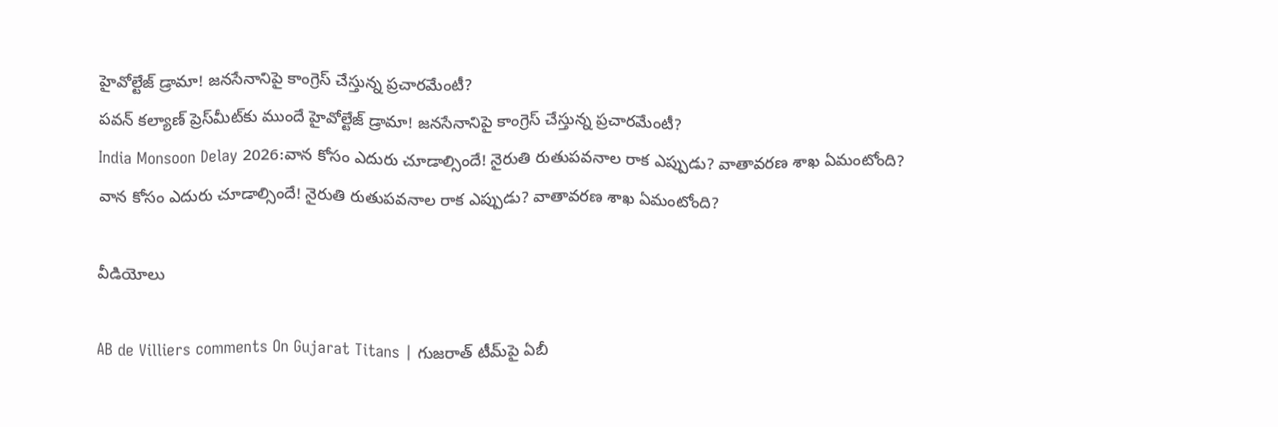హైవోల్టేజ్ డ్రామా! జనసేనానిపై కాంగ్రెస్ చేస్తున్న ప్రచారమేంటీ?
పవన్ కల్యాణ్‌ ప్రెస్‌మీట్‌కు ముందే హైవోల్టేజ్ డ్రామా! జనసేనానిపై కాంగ్రెస్ చేస్తున్న ప్రచారమేంటీ?
India Monsoon Delay 2026:వాన కోసం ఎదురు చూడాల్సిందే! నైరుతి రుతుపవనాల రాక ఎప్పుడు? వాతావరణ శాఖ ఏమంటోంది?
వాన కోసం ఎదురు చూడాల్సిందే! నైరుతి రుతుపవనాల రాక ఎప్పుడు? వాతావరణ శాఖ ఏమంటోంది?

వీడియోలు

AB de Villiers comments On Gujarat Titans | గుజరాత్ టీమ్‌పై ఏబీ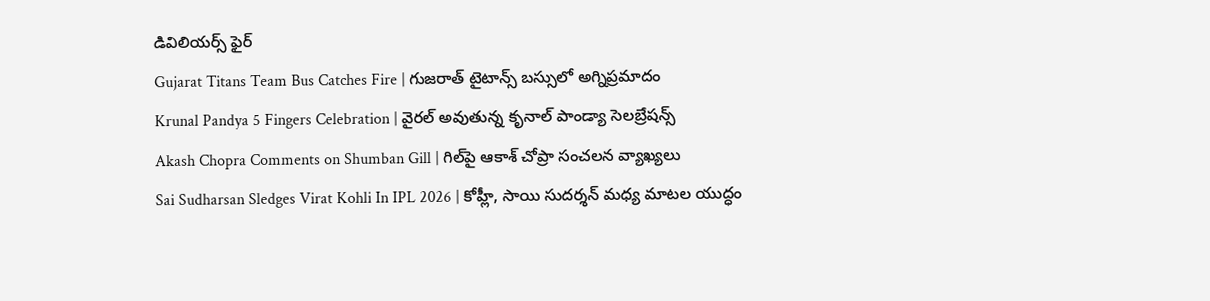డివిలియర్స్ ఫైర్
Gujarat Titans Team Bus Catches Fire | గుజరాత్ టైటాన్స్ బస్సులో అగ్నిప్రమాదం
Krunal Pandya 5 Fingers Celebration | వైరల్ అవుతున్న కృనాల్ పాండ్యా సెలబ్రేషన్స్
Akash Chopra Comments on Shumban Gill | గిల్‌పై ఆకాశ్ చోప్రా సంచలన వ్యాఖ్యలు
Sai Sudharsan Sledges Virat Kohli In IPL 2026 | కోహ్లీ, సాయి సుదర్శన్ మధ్య మాటల యుద్ధం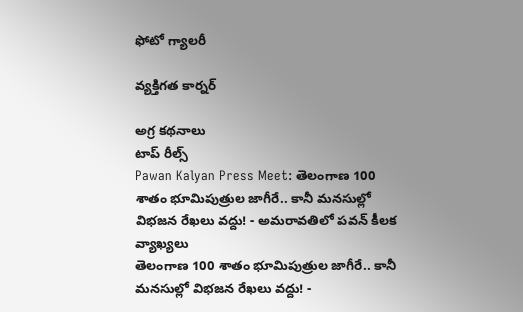ఫోటో గ్యాలరీ

వ్యక్తిగత కార్నర్

అగ్ర కథనాలు
టాప్ రీల్స్
Pawan Kalyan Press Meet: తెలంగాణ 100 శాతం భూమిపుత్రుల జాగీరే.. కానీ మనసుల్లో విభజన రేఖలు వద్దు! - అమరావతిలో పవన్ కీలక వ్యాఖ్యలు
తెలంగాణ 100 శాతం భూమిపుత్రుల జాగీరే.. కానీ మనసుల్లో విభజన రేఖలు వద్దు! -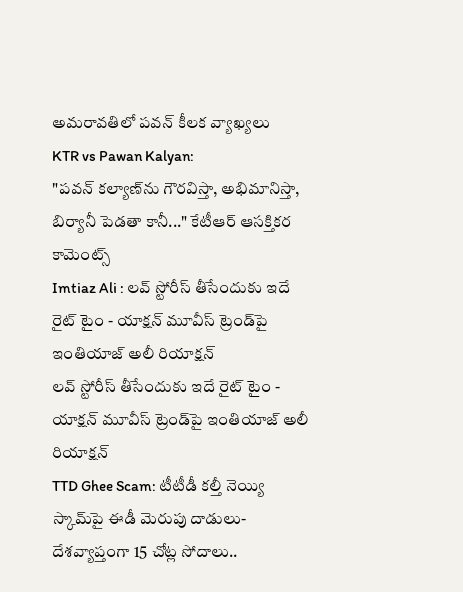అమరావతిలో పవన్ కీలక వ్యాఖ్యలు
KTR vs Pawan Kalyan:
"పవన్‌ కల్యాణ్‌ను గౌరవిస్తా, అభిమానిస్తా, బిర్యానీ పెడతా కానీ..." కేటీఆర్ ఆసక్తికర కామెంట్స్‌
Imtiaz Ali : లవ్ స్టోరీస్ తీసేందుకు ఇదే రైట్ టైం - యాక్షన్ మూవీస్ ట్రెండ్‌పై ఇంతియాజ్ అలీ రియాక్షన్
లవ్ స్టోరీస్ తీసేందుకు ఇదే రైట్ టైం - యాక్షన్ మూవీస్ ట్రెండ్‌పై ఇంతియాజ్ అలీ రియాక్షన్
TTD Ghee Scam: టీటీడీ కల్తీ నెయ్యి స్కామ్‌పై ఈడీ మెరుపు దాడులు- దేశవ్యాప్తంగా 15 చోట్ల సోదాలు..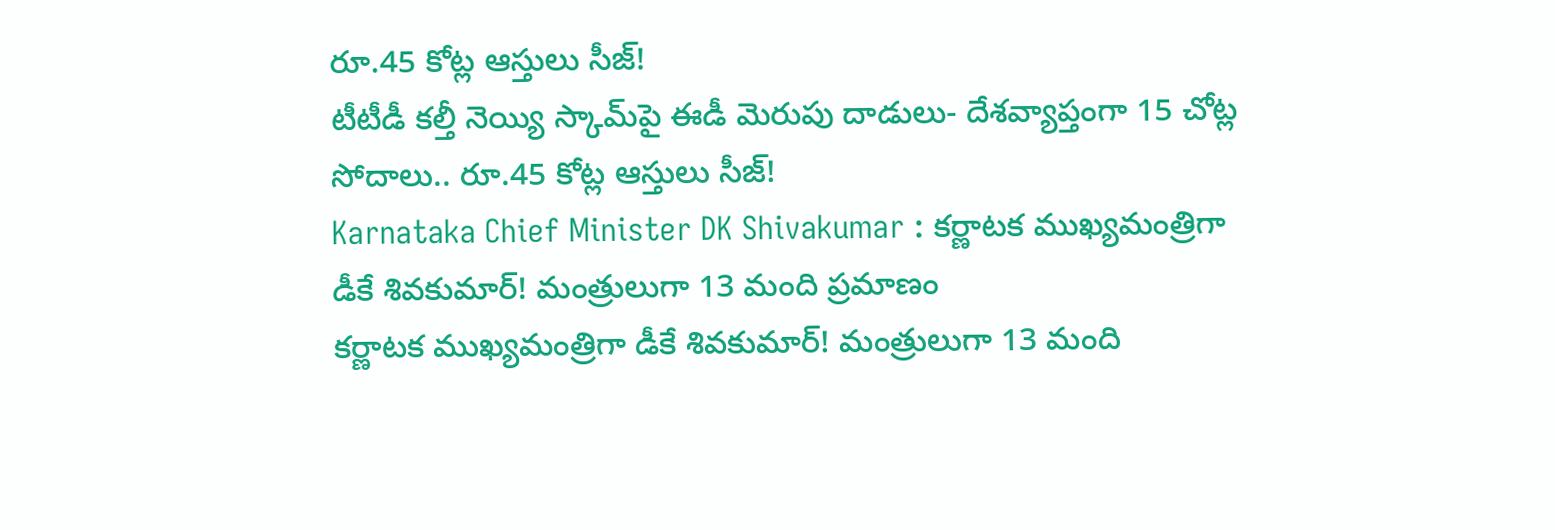రూ.45 కోట్ల ఆస్తులు సీజ్!
టీటీడీ కల్తీ నెయ్యి స్కామ్‌పై ఈడీ మెరుపు దాడులు- దేశవ్యాప్తంగా 15 చోట్ల సోదాలు.. రూ.45 కోట్ల ఆస్తులు సీజ్!
Karnataka Chief Minister DK Shivakumar : కర్ణాటక ముఖ్యమంత్రిగా డీకే శివకుమార్! మంత్రులుగా 13 మంది ప్రమాణం
కర్ణాటక ముఖ్యమంత్రిగా డీకే శివకుమార్! మంత్రులుగా 13 మంది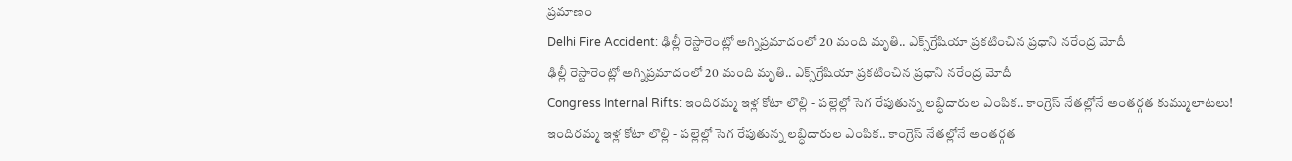ప్రమాణం
Delhi Fire Accident: ఢిల్లీ రెస్టారెంట్లో అగ్నిప్రమాదంలో 20 మంది మృతి.. ఎక్స్‌గ్రేషియా ప్రకటించిన ప్రధాని నరేంద్ర మోదీ
ఢిల్లీ రెస్టారెంట్లో అగ్నిప్రమాదంలో 20 మంది మృతి.. ఎక్స్‌గ్రేషియా ప్రకటించిన ప్రధాని నరేంద్ర మోదీ
Congress Internal Rifts: ఇందిరమ్మ ఇళ్ల కోటా లొల్లి - పల్లెల్లో సెగ రేపుతున్న లబ్ధిదారుల ఎంపిక.. కాంగ్రెస్ నేతల్లోనే అంతర్గత కుమ్ములాటలు!
ఇందిరమ్మ ఇళ్ల కోటా లొల్లి - పల్లెల్లో సెగ రేపుతున్న లబ్ధిదారుల ఎంపిక.. కాంగ్రెస్ నేతల్లోనే అంతర్గత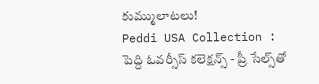కుమ్ములాటలు!
Peddi USA Collection : పెద్ది ఓవర్సీస్ కలెక్షన్స్ - ప్రీ సేల్స్‌తో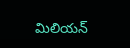మిలియన్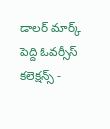డాలర్ మార్క్
పెద్ది ఓవర్సీస్ కలెక్షన్స్ -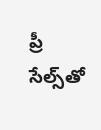ప్రీ సేల్స్‌తో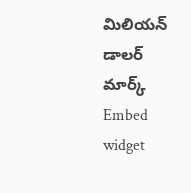మిలియన్ డాలర్ మార్క్
Embed widget